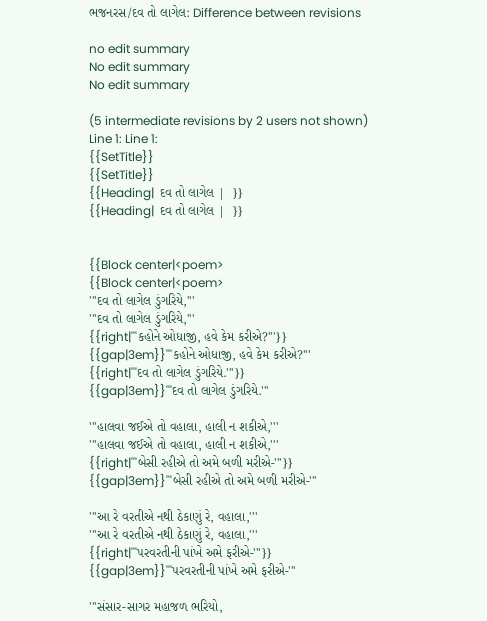ભજનરસ/દવ તો લાગેલ: Difference between revisions

no edit summary
No edit summary
No edit summary

(5 intermediate revisions by 2 users not shown)
Line 1: Line 1:
{{SetTitle}}
{{SetTitle}}
{{Heading|  દવ તો લાગેલ |  }}
{{Heading|  દવ તો લાગેલ |  }}


{{Block center|<poem>
{{Block center|<poem>
'''દવ તો લાગેલ ડુંગરિયે,'''
'''દવ તો લાગેલ ડુંગરિયે,'''
{{right|'''કહોને ઓધાજી, હવે કેમ કરીએ?'''}}
{{gap|3em}}'''કહોને ઓધાજી, હવે કેમ કરીએ?'''
{{right|'''દવ તો લાગેલ ડુંગરિયે.'''}}
{{gap|3em}}'''દવ તો લાગેલ ડુંગરિયે.'''

'''હાલવા જઈએ તો વહાલા, હાલી ન શકીએ,'''
'''હાલવા જઈએ તો વહાલા, હાલી ન શકીએ,'''
{{right|'''બેસી રહીએ તો અમે બળી મરીએ-'''}}
{{gap|3em}}'''બેસી રહીએ તો અમે બળી મરીએ-'''

'''આ રે વરતીએ નથી ઠેકાણું રે, વહાલા,'''
'''આ રે વરતીએ નથી ઠેકાણું રે, વહાલા,'''
{{right|'''પરવરતીની પાંખે અમે ફરીએ-'''}}
{{gap|3em}}'''પરવરતીની પાંખે અમે ફરીએ-'''

'''સંસાર-સાગર મહાજળ ભરિયો,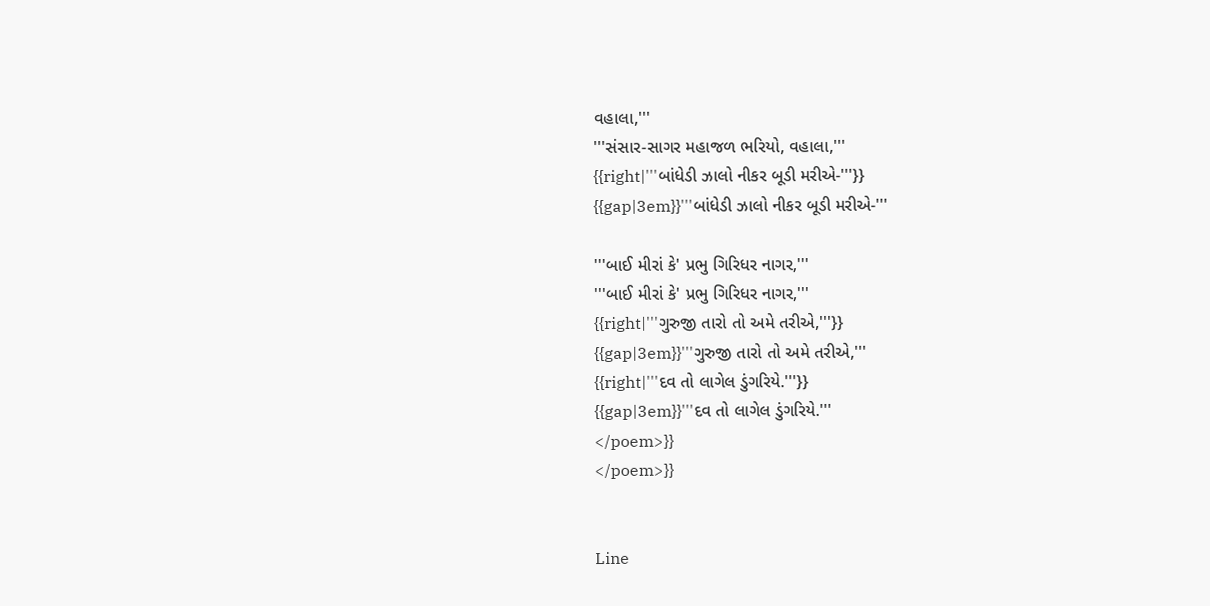વહાલા,'''
'''સંસાર-સાગર મહાજળ ભરિયો, વહાલા,'''
{{right|'''બાંધેડી ઝાલો નીકર બૂડી મરીએ-'''}}
{{gap|3em}}'''બાંધેડી ઝાલો નીકર બૂડી મરીએ-'''

'''બાઈ મીરાં કે' પ્રભુ ગિરિધર નાગર,'''
'''બાઈ મીરાં કે' પ્રભુ ગિરિધર નાગર,'''
{{right|'''ગુરુજી તારો તો અમે તરીએ,'''}}
{{gap|3em}}'''ગુરુજી તારો તો અમે તરીએ,'''
{{right|'''દવ તો લાગેલ ડુંગરિયે.'''}}
{{gap|3em}}'''દવ તો લાગેલ ડુંગરિયે.'''
</poem>}}
</poem>}}


Line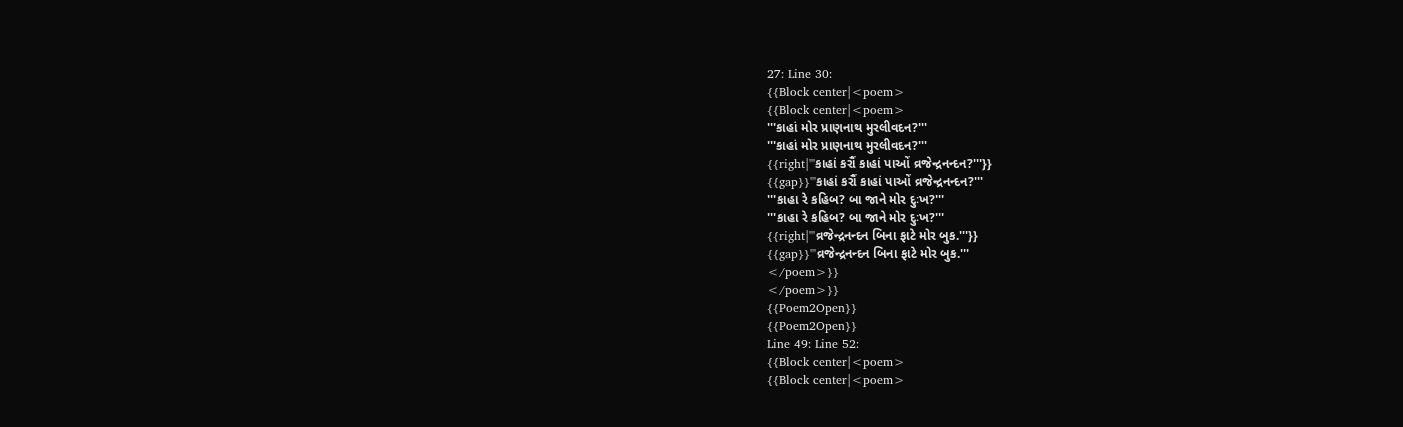27: Line 30:
{{Block center|<poem>
{{Block center|<poem>
'''કાહાં મોર પ્રાણનાથ મુરલીવદન?'''
'''કાહાં મોર પ્રાણનાથ મુરલીવદન?'''
{{right|'''કાહાં કરૌં કાહાં પાઓં વ્રજેન્દ્રનન્દન?'''}}
{{gap}}'''કાહાં કરૌં કાહાં પાઓં વ્રજેન્દ્રનન્દન?'''
'''કાહા રે કહિબ? બા જાને મોર દુઃખ?'''
'''કાહા રે કહિબ? બા જાને મોર દુઃખ?'''
{{right|'''વ્રજેન્દ્રનન્દન બિના ફાટે મોર બુક.'''}}
{{gap}}'''વ્રજેન્દ્રનન્દન બિના ફાટે મોર બુક.'''
</poem>}}
</poem>}}
{{Poem2Open}}
{{Poem2Open}}
Line 49: Line 52:
{{Block center|<poem>
{{Block center|<poem>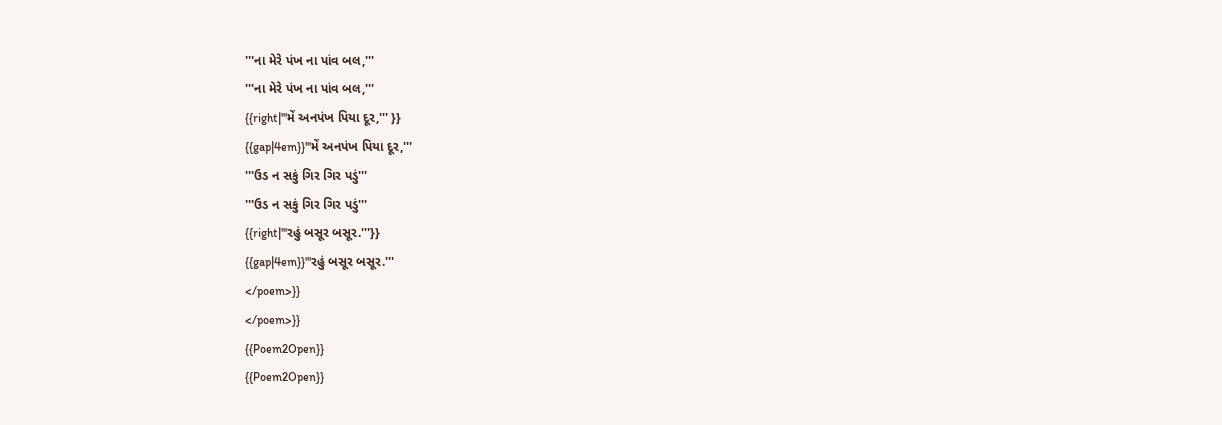'''ના મેરે પંખ ના પાંવ બલ,'''
'''ના મેરે પંખ ના પાંવ બલ,'''
{{right|'''મેં અનપંખ પિયા દૂર,''' }}
{{gap|4em}}'''મેં અનપંખ પિયા દૂર,'''
'''ઉડ ન સકું ગિર ગિર પડું'''
'''ઉડ ન સકું ગિર ગિર પડું'''
{{right|'''રહું બસૂર બસૂર.'''}}
{{gap|4em}}'''રહું બસૂર બસૂર.'''
</poem>}}
</poem>}}
{{Poem2Open}}
{{Poem2Open}}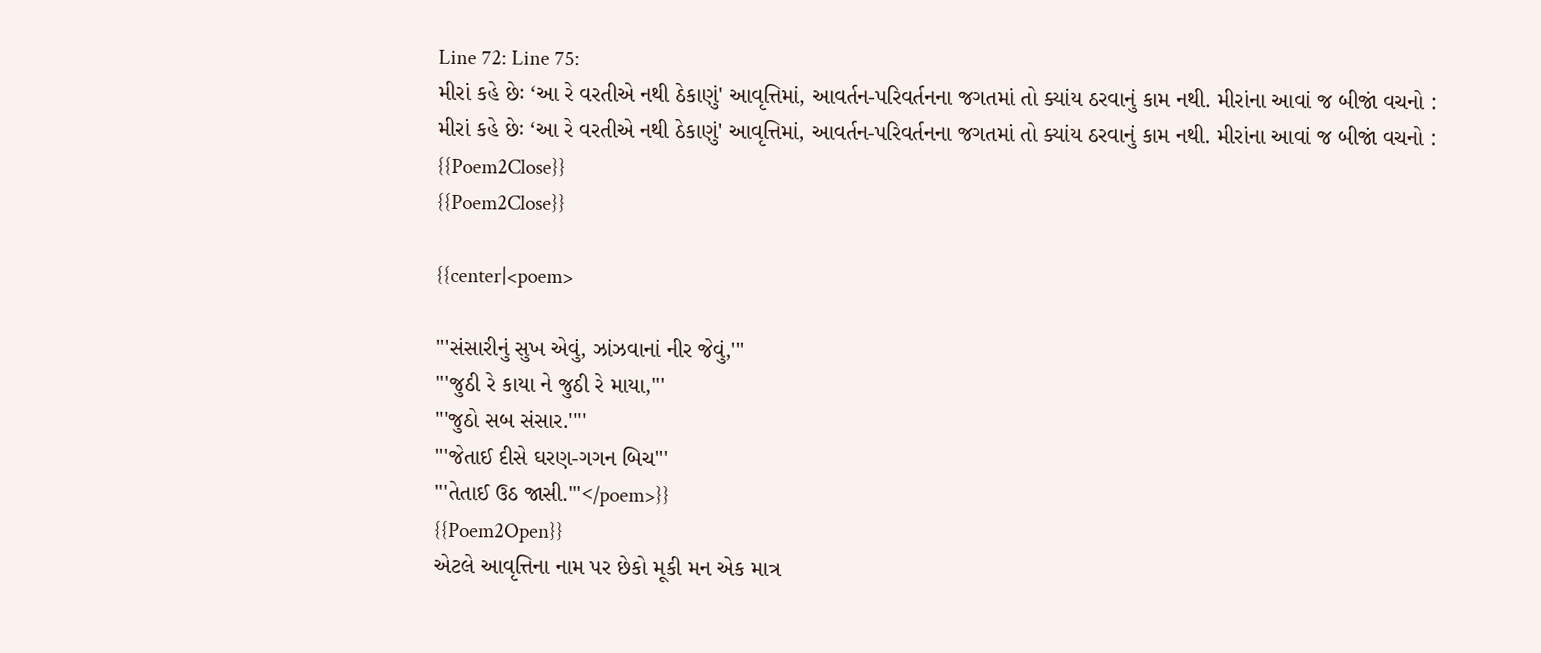Line 72: Line 75:
મીરાં કહે છેઃ ‘આ રે વરતીએ નથી ઠેકાણું' આવૃત્તિમાં, આવર્તન-પરિવર્તનના જગતમાં તો ક્યાંય ઠરવાનું કામ નથી. મીરાંના આવાં જ બીજાં વચનો :
મીરાં કહે છેઃ ‘આ રે વરતીએ નથી ઠેકાણું' આવૃત્તિમાં, આવર્તન-પરિવર્તનના જગતમાં તો ક્યાંય ઠરવાનું કામ નથી. મીરાંના આવાં જ બીજાં વચનો :
{{Poem2Close}}
{{Poem2Close}}

{{center|<poem>

'''સંસારીનું સુખ એવું, ઝાંઝવાનાં નીર જેવું,'''
'''જુઠી રે કાયા ને જુઠી રે માયા,'''
'''જુઠો સબ સંસાર.''''
'''જેતાઈ દીસે ઘરણ-ગગન બિચ'''
'''તેતાઈ ઉઠ જાસી.'''</poem>}}
{{Poem2Open}}
એટલે આવૃત્તિના નામ પર છેકો મૂકી મન એક માત્ર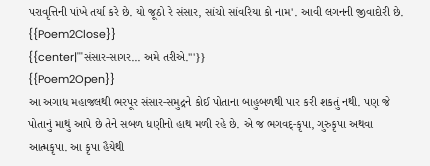પરાવૃત્તિની પાંખે તર્યા કરે છે. યો જૂઠો રે સંસાર, સાંચો સાંવરિયા કો નામ'. આવી લગનની જીવાદોરી છે.
{{Poem2Close}}
{{center|'''સંસાર-સાગર... અમે તરીએ.'''}}
{{Poem2Open}}
આ અગાધ મહાજલથી ભરપૂર સંસાર-સમુદ્રને કોઈ પોતાના બાહુબળથી પાર કરી શકતું નથી. પણ જે પોતાનું માથું આપે છે તેને સબળ ધણીનો હાથ મળી રહે છે. એ જ ભગવદ્-કૃપા, ગુરુકૃપા અથવા આત્મકૃપા. આ કૃપા હૈયેથી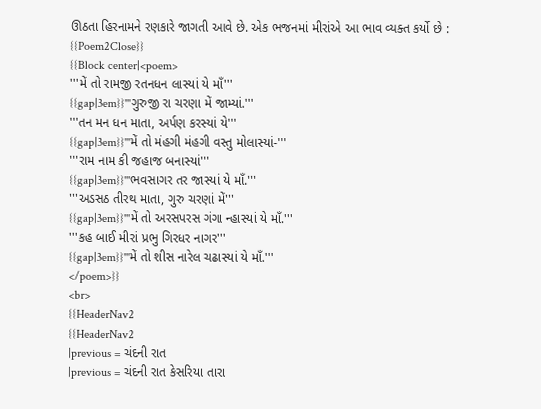ઊઠતા હિરનામને રણકારે જાગતી આવે છે. એક ભજનમાં મીરાંએ આ ભાવ વ્યક્ત કર્યો છે :
{{Poem2Close}}
{{Block center|<poem>
'''મેં તો રામજી રતનધન લાસ્યાં યે માઁ'''
{{gap|3em}}'''ગુરુજી રા ચરણા મેં જામ્યાં.'''
'''તન મન ધન માતા, અર્પણ કરસ્યાં યે'''
{{gap|3em}}'''મેં તો મંહગી મંહગી વસ્તુ મોલાસ્યાં-'''
'''રામ નામ કી જહાજ બનાસ્યાં'''
{{gap|3em}}'''ભવસાગર તર જાસ્યાં યે માઁ.'''
'''અડસઠ તીરથ માતા, ગુરુ ચરણાં મેં'''
{{gap|3em}}'''મેં તો અરસપરસ ગંગા ન્હાસ્યાં યે માઁ.'''
'''કહ બાઈ મીરાં પ્રભુ ગિરધર નાગર'''
{{gap|3em}}'''મેં તો શીસ નારેલ ચઢાસ્યાં યે માઁ.'''
</poem>}}
<br>
{{HeaderNav2
{{HeaderNav2
|previous = ચંદની રાત
|previous = ચંદની રાત કેસરિયા તારા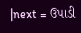|next = ઉપાડી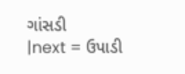ગાંસડી
|next = ઉપાડી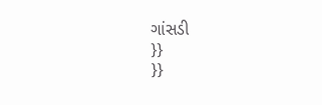ગાંસડી
}}
}}